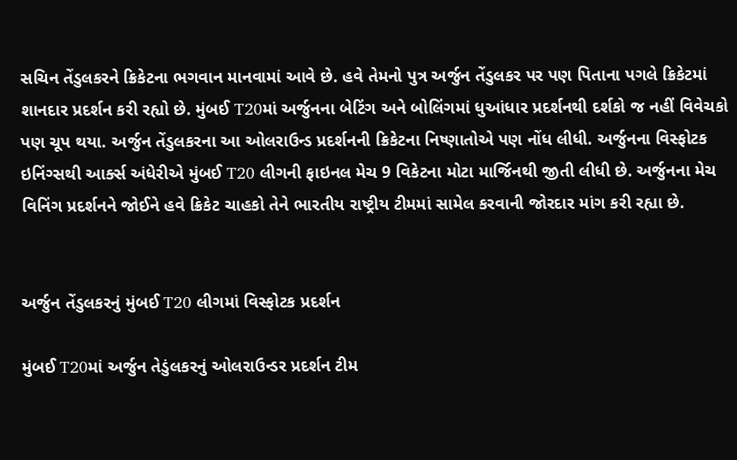સચિન તેંડુલકરને ક્રિકેટના ભગવાન માનવામાં આવે છે. હવે તેમનો પુત્ર અર્જુન તેંડુલકર પર પણ પિતાના પગલે ક્રિકેટમાં શાનદાર પ્રદર્શન કરી રહ્યો છે. મુંબઈ T20માં અર્જુનના બેટિંગ અને બોલિંગમાં ધુઆંધાર પ્રદર્શનથી દર્શકો જ નહીં વિવેચકો પણ ચૂપ થયા. અર્જુન તેંડુલકરના આ ઓલરાઉન્ડ પ્રદર્શનની ક્રિકેટના નિષ્ણાતોએ પણ નોંધ લીધી. અર્જુનના વિસ્ફોટક ઇનિંગ્સથી આર્ક્સ અંધેરીએ મુંબઈ T20 લીગની ફાઇનલ મેચ 9 વિકેટના મોટા માર્જિનથી જીતી લીધી છે. અર્જુનના મેચ વિનિંગ પ્રદર્શનને જોઈને હવે ક્રિકેટ ચાહકો તેને ભારતીય રાષ્ટ્રીય ટીમમાં સામેલ કરવાની જોરદાર માંગ કરી રહ્યા છે.


અર્જુન તેંડુલકરનું મુંબઈ T20 લીગમાં વિસ્ફોટક પ્રદર્શન

મુંબઈ T20માં અર્જુન તેડુંલકરનું ઓલરાઉન્ડર પ્રદર્શન ટીમ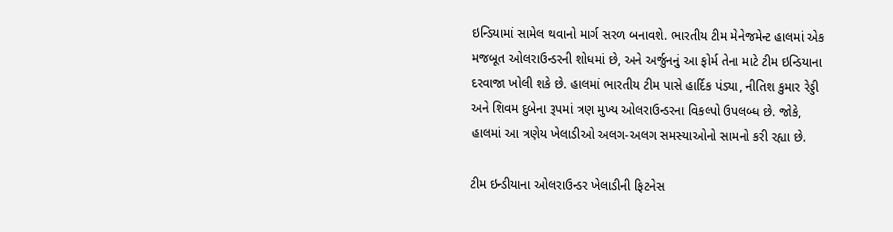ઇન્ડિયામાં સામેલ થવાનો માર્ગ સરળ બનાવશે. ભારતીય ટીમ મેનેજમેન્ટ હાલમાં એક મજબૂત ઓલરાઉન્ડરની શોધમાં છે, અને અર્જુનનું આ ફોર્મ તેના માટે ટીમ ઇન્ડિયાના દરવાજા ખોલી શકે છે. હાલમાં ભારતીય ટીમ પાસે હાર્દિક પંડ્યા, નીતિશ કુમાર રેડ્ડી અને શિવમ દુબેના રૂપમાં ત્રણ મુખ્ય ઓલરાઉન્ડરના વિકલ્પો ઉપલબ્ધ છે. જોકે, હાલમાં આ ત્રણેય ખેલાડીઓ અલગ-અલગ સમસ્યાઓનો સામનો કરી રહ્યા છે.

ટીમ ઇન્ડીયાના ઓલરાઉન્ડર ખેલાડીની ફિટનેસ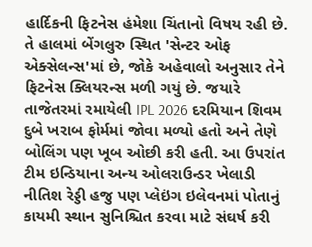હાર્દિકની ફિટનેસ હંમેશા ચિંતાનો વિષય રહી છે. તે હાલમાં બેંગલુરુ સ્થિત 'સેન્ટર ઓફ એક્સેલન્સ'માં છે, જોકે અહેવાલો અનુસાર તેને ફિટનેસ ક્લિયરન્સ મળી ગયું છે. જયારે તાજેતરમાં રમાયેલી IPL 2026 દરમિયાન શિવમ દુબે ખરાબ ફોર્મમાં જોવા મળ્યો હતો અને તેણે બોલિંગ પણ ખૂબ ઓછી કરી હતી. આ ઉપરાંત ટીમ ઇન્ડિયાના અન્ય ઓલરાઉન્ડર ખેલાડી નીતિશ રેડ્ડી હજુ પણ પ્લેઇંગ ઇલેવનમાં પોતાનું કાયમી સ્થાન સુનિશ્ચિત કરવા માટે સંઘર્ષ કરી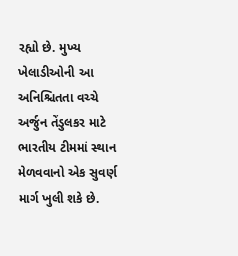રહ્યો છે. મુખ્ય ખેલાડીઓની આ અનિશ્ચિતતા વચ્ચે અર્જુન તેંડુલકર માટે ભારતીય ટીમમાં સ્થાન મેળવવાનો એક સુવર્ણ માર્ગ ખુલી શકે છે.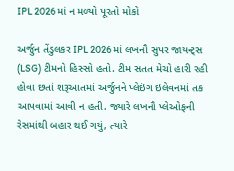IPL 2026 માં ન મળ્યો પૂરતો મોકો

અર્જુન તેંડુલકર IPL 2026 માં લખનૌ સુપર જાયન્ટ્સ (LSG) ટીમનો હિસ્સો હતો. ટીમ સતત મેચો હારી રહી હોવા છતાં શરૂઆતમાં અર્જુનને પ્લેઇંગ ઇલેવનમાં તક આપવામાં આવી ન હતી. જ્યારે લખનૌ પ્લેઓફની રેસમાંથી બહાર થઈ ગયું, ત્યારે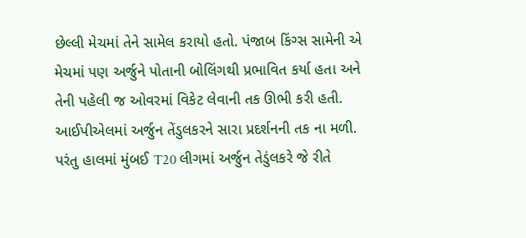છેલ્લી મેચમાં તેને સામેલ કરાયો હતો. પંજાબ કિંગ્સ સામેની એ મેચમાં પણ અર્જુને પોતાની બોલિંગથી પ્રભાવિત કર્યા હતા અને તેની પહેલી જ ઓવરમાં વિકેટ લેવાની તક ઊભી કરી હતી. આઈપીએલમાં અર્જુન તેંડુલકરને સારા પ્રદર્શનની તક ના મળી. પરંતુ હાલમાં મુંબઈ T20 લીગમાં અર્જુન તેડુંલકરે જે રીતે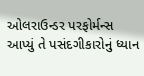ઓલરાઉન્ડર પરફોર્મન્સ આપ્યું તે પસંદગીકારોનું ધ્યાન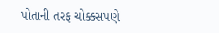પોતાની તરફ ચોક્કસપણે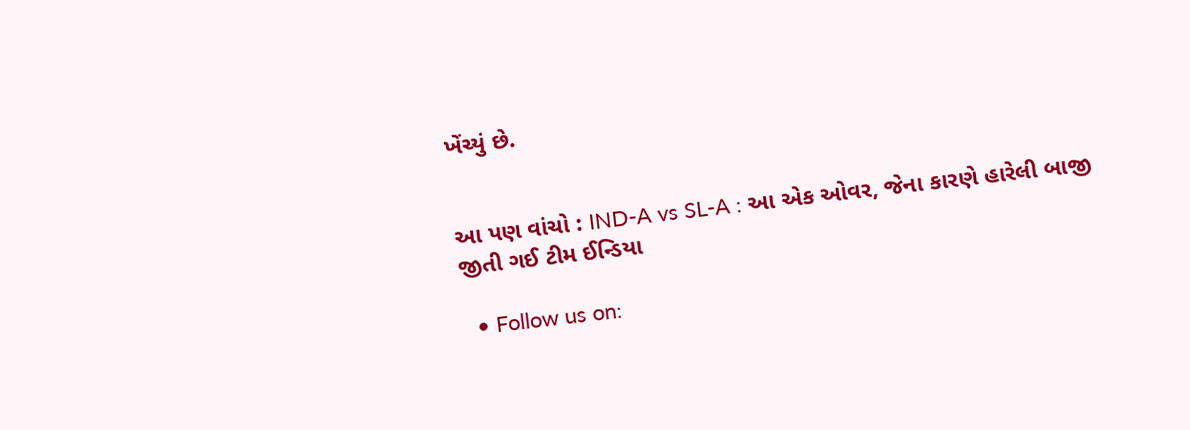ખેંચ્યું છે.


આ પણ વાંચો : IND-A vs SL-A : આ એક ઓવર, જેના કારણે હારેલી બાજી જીતી ગઈ ટીમ ઈન્ડિયા

  • Follow us on: